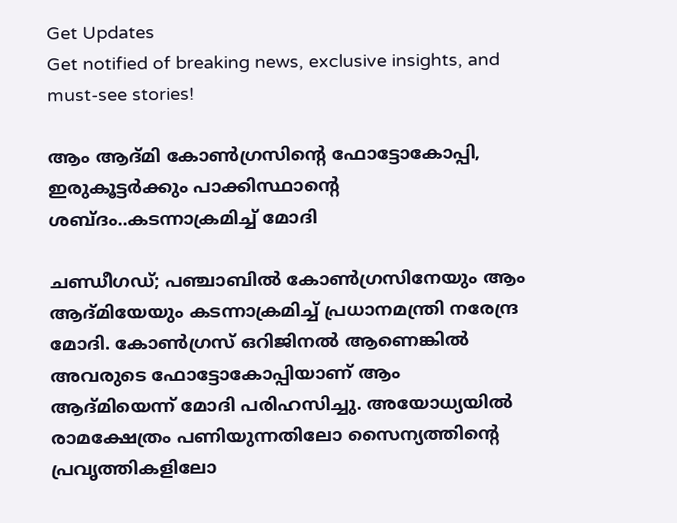Get Updates
Get notified of breaking news, exclusive insights, and must-see stories!

ആം ആദ്മി കോൺഗ്രസിന്റെ ഫോട്ടോകോപ്പി, ഇരുകൂട്ടർക്കും പാക്കിസ്ഥാന്റെ ശബ്ദം..കടന്നാക്രമിച്ച് മോദി

ചണ്ഡീഗഡ്; പഞ്ചാബിൽ കോൺഗ്രസിനേയും ആം ആദ്മിയേയും കടന്നാക്രമിച്ച് പ്രധാനമന്ത്രി നരേന്ദ്ര മോദി. കോൺഗ്രസ് ഒറിജിനൽ ആണെങ്കിൽ അവരുടെ ഫോട്ടോകോപ്പിയാണ് ആം ആദ്മിയെന്ന് മോദി പരിഹസിച്ചു. അയോധ്യയിൽ രാമക്ഷേത്രം പണിയുന്നതിലോ സൈന്യത്തിന്റെ പ്രവൃത്തികളിലോ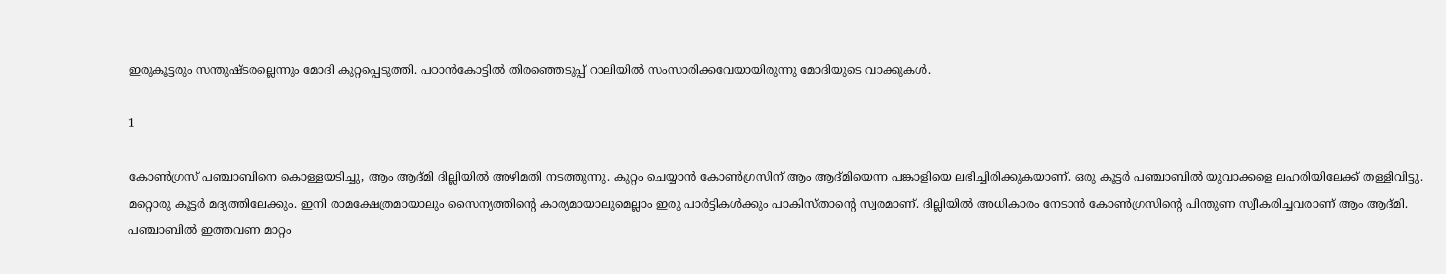ഇരുകൂട്ടരും സന്തുഷ്ടരല്ലെന്നും മോദി കുറ്റപ്പെടുത്തി. പഠാൻകോട്ടിൽ തിരഞ്ഞെടുപ്പ് റാലിയിൽ സംസാരിക്കവേയായിരുന്നു മോദിയുടെ വാക്കുകൾ.

1

കോൺഗ്രസ് പഞ്ചാബിനെ കൊള്ളയടിച്ചു, ആം ആദ്മി ദില്ലിയിൽ അഴിമതി നടത്തുന്നു. കുറ്റം ചെയ്യാൻ കോൺഗ്രസിന് ആം ആദ്മിയെന്ന പങ്കാളിയെ ലഭിച്ചിരിക്കുകയാണ്. ഒരു കൂട്ടർ പഞ്ചാബിൽ യുവാക്കളെ ലഹരിയിലേക്ക് തള്ളിവിട്ടു. മറ്റൊരു കൂട്ടർ മദ്യത്തിലേക്കും. ഇനി രാമക്ഷേത്രമായാലും സൈന്യത്തിന്റെ കാര്യമായാലുമെല്ലാം ഇരു പാർട്ടികൾക്കും പാകിസ്താന്റെ സ്വരമാണ്. ദില്ലിയിൽ അധികാരം നേടാൻ കോൺഗ്രസിന്റെ പിന്തുണ സ്വീകരിച്ചവരാണ് ആം ആദ്മി. പഞ്ചാബിൽ ഇത്തവണ മാറ്റം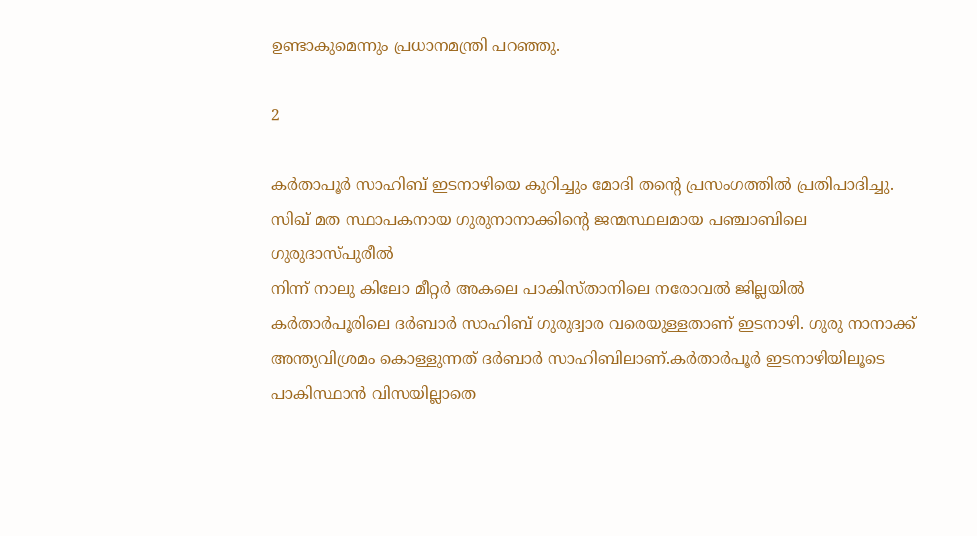ഉണ്ടാകുമെന്നും പ്രധാനമന്ത്രി പറഞ്ഞു.

2

കർതാപൂർ സാഹിബ് ഇടനാഴിയെ കുറിച്ചും മോദി തന്റെ പ്രസംഗത്തിൽ പ്രതിപാദിച്ചു.
സിഖ് മത സ്ഥാപകനായ ഗുരുനാനാക്കിന്റെ ജന്മസ്ഥലമായ പഞ്ചാബിലെ ഗുരുദാസ്പുരീല്‍
നിന്ന് നാലു കിലോ മീറ്റർ അകലെ പാകിസ്താനിലെ നരോവൽ ജില്ലയിൽ കർതാർപൂരിലെ ദർബാർ സാഹിബ് ഗുരുദ്വാര വരെയുള്ളതാണ് ഇടനാഴി. ഗുരു നാനാക്ക് അന്ത്യവിശ്രമം കൊള്ളുന്നത് ദർബാർ സാഹിബിലാണ്.കർതാർപൂർ ഇടനാഴിയിലൂടെ പാകിസ്ഥാൻ വിസയില്ലാതെ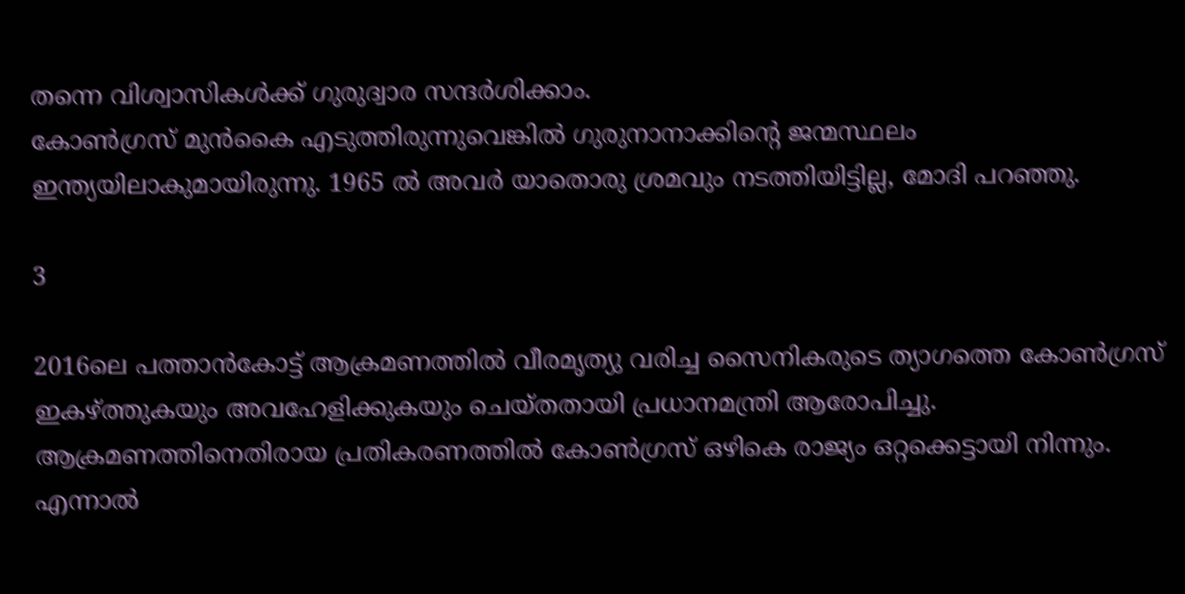തന്നെ വിശ്വാസികൾക്ക് ഗുരുദ്വാര സന്ദർശിക്കാം.
കോൺഗ്രസ് മുൻകൈ എടുത്തിരുന്നുവെങ്കിൽ ഗുരുനാനാക്കിന്റെ ജന്മസ്ഥലം ഇന്ത്യയിലാകുമായിരുന്നു. 1965 ൽ അവർ യാതൊരു ശ്രമവും നടത്തിയിട്ടില്ല, മോദി പറഞ്ഞു.

3

2016ലെ പത്താൻകോട്ട് ആക്രമണത്തിൽ വീരമൃത്യു വരിച്ച സൈനികരുടെ ത്യാഗത്തെ കോൺഗ്രസ് ഇകഴ്ത്തുകയും അവഹേളിക്കുകയും ചെയ്തതായി പ്രധാനമന്ത്രി ആരോപിച്ചു. ആക്രമണത്തിനെതിരായ പ്രതികരണത്തിൽ കോൺഗ്രസ് ഒഴികെ രാജ്യം ഒറ്റക്കെട്ടായി നിന്നും. എന്നാൽ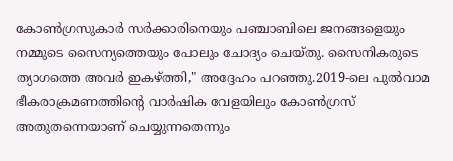കോൺഗ്രസുകാർ സർക്കാരിനെയും പഞ്ചാബിലെ ജനങ്ങളെയും നമ്മുടെ സൈന്യത്തെയും പോലും ചോദ്യം ചെയ്തു. സൈനികരുടെ ത്യാഗത്തെ അവർ ഇകഴ്ത്തി," അദ്ദേഹം പറഞ്ഞു.2019-ലെ പുൽവാമ ഭീകരാക്രമണത്തിന്റെ വാർഷിക വേളയിലും കോൺഗ്രസ് അതുതന്നെയാണ് ചെയ്യുന്നതെന്നും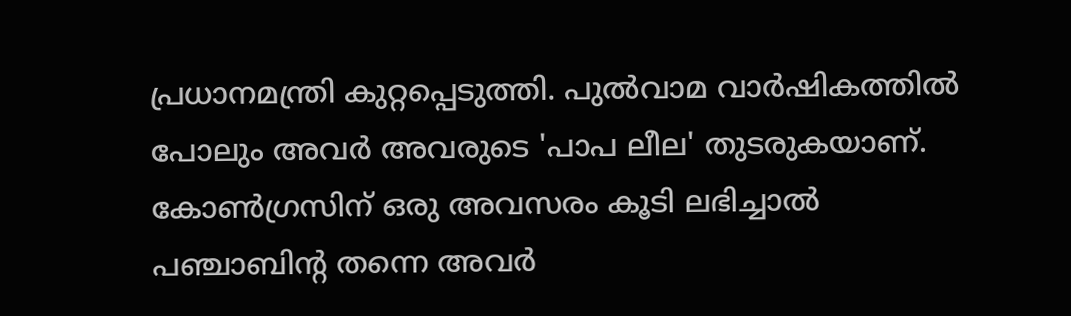പ്രധാനമന്ത്രി കുറ്റപ്പെടുത്തി. പുൽവാമ വാർഷികത്തിൽ പോലും അവർ അവരുടെ 'പാപ ലീല' തുടരുകയാണ്. കോൺഗ്രസിന് ഒരു അവസരം കൂടി ലഭിച്ചാൽ പഞ്ചാബിന്റ തന്നെ അവർ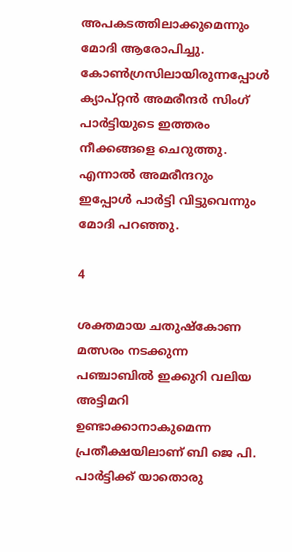അപകടത്തിലാക്കുമെന്നും മോദി ആരോപിച്ചു.
കോൺഗ്രസിലായിരുന്നപ്പോൾ ക്യാപ്റ്റൻ അമരീന്ദർ സിംഗ് പാർട്ടിയുടെ ഇത്തരം നീക്കങ്ങളെ ചെറുത്തു. എന്നാൽ അമരീന്ദറും ഇപ്പോൾ പാർട്ടി വിട്ടുവെന്നും മോദി പറഞ്ഞു.

4

ശക്തമായ ചതുഷ്കോണ മത്സരം നടക്കുന്ന പഞ്ചാബിൽ ഇക്കുറി വലിയ അട്ടിമറി ഉണ്ടാക്കാനാകുമെന്ന പ്രതീക്ഷയിലാണ് ബി ജെ പി. പാർട്ടിക്ക് യാതൊരു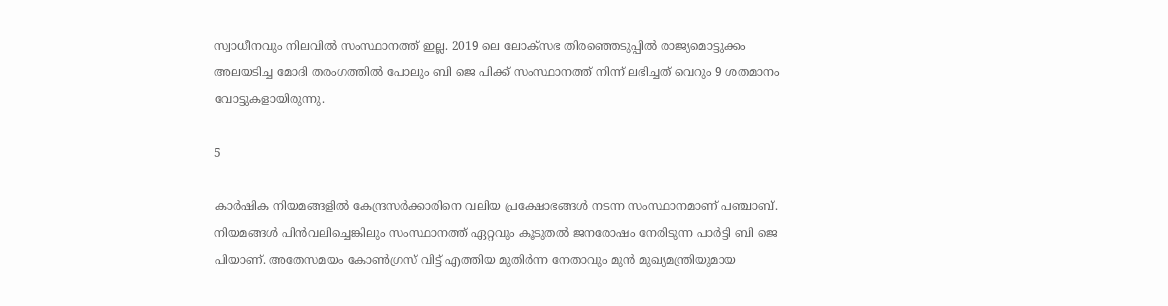സ്വാധീനവും നിലവിൽ സംസ്ഥാനത്ത് ഇല്ല. 2019 ലെ ലോക്സഭ തിരഞ്ഞെടുപ്പിൽ രാജ്യമൊട്ടുക്കം അലയടിച്ച മോദി തരംഗത്തിൽ പോലും ബി ജെ പിക്ക് സംസ്ഥാനത്ത് നിന്ന് ലഭിച്ചത് വെറും 9 ശതമാനം വോട്ടുകളായിരുന്നു.

5

കാർഷിക നിയമങ്ങളിൽ കേന്ദ്രസർക്കാരിനെ വലിയ പ്രക്ഷോഭങ്ങൾ നടന്ന സംസ്ഥാനമാണ് പഞ്ചാബ്. നിയമങ്ങൾ പിൻവലിച്ചെങ്കിലും സംസ്ഥാനത്ത് ഏറ്റവും കൂടുതൽ ജനരോഷം നേരിടുന്ന പാർട്ടി ബി ജെ പിയാണ്. അതേസമയം കോൺഗ്രസ് വിട്ട് എത്തിയ മുതിർന്ന നേതാവും മുൻ മുഖ്യമന്ത്രിയുമായ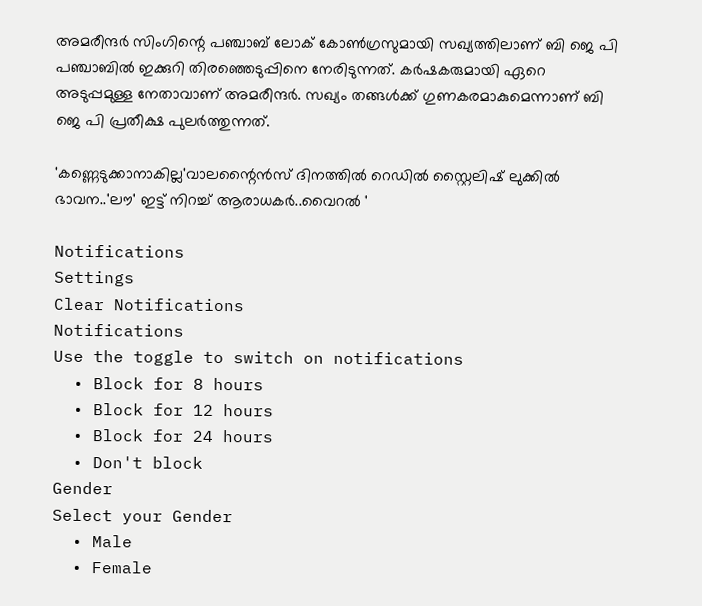അമരീന്ദർ സിംഗിന്റെ പഞ്ചാബ് ലോക് കോൺഗ്രസുമായി സഖ്യത്തിലാണ് ബി ജെ പി പഞ്ചാബിൽ ഇക്കുറി തിരഞ്ഞെടുപ്പിനെ നേരിടുന്നത്. കർഷകരുമായി ഏറെ അടുപ്പമുള്ള നേതാവാണ് അമരീന്ദർ. സഖ്യം തങ്ങൾക്ക് ഗുണകരമാകുമെന്നാണ് ബി ജെ പി പ്രതീക്ഷ പുലർത്തുന്നത്.

'കണ്ണെടുക്കാനാകില്ല'വാലന്റൈൻസ് ദിനത്തിൽ റെഡിൽ സ്റ്റൈലിഷ് ലുക്കിൽ ഭാവന..'ലൗ' ഇട്ട് നിറച്ച് ആരാധകർ..വൈറൽ '

Notifications
Settings
Clear Notifications
Notifications
Use the toggle to switch on notifications
  • Block for 8 hours
  • Block for 12 hours
  • Block for 24 hours
  • Don't block
Gender
Select your Gender
  • Male
  • Female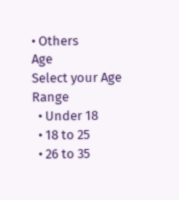• Others
Age
Select your Age Range
  • Under 18
  • 18 to 25
  • 26 to 35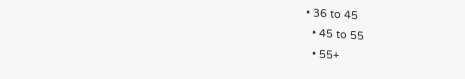• 36 to 45
  • 45 to 55
  • 55+